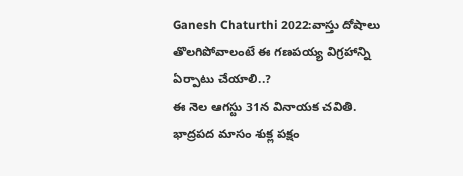Ganesh Chaturthi 2022:వాస్తు దోషాలు తొలగిపోవాలంటే ఈ గణపయ్య విగ్రహాన్ని ఏర్పాటు చేయాలి..?
ఈ నెల ఆగస్టు 31న వినాయక చవితి. భాద్రపద మాసం శుక్ల పక్షం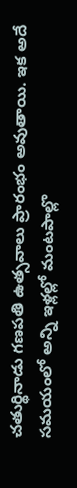చతుర్థినాడు గణపతి ఉత్సవాలు ప్రారంభం అవుతాయి. ఇక అదే సమయంలో అన్ని ఇళ్లల్లో మంటపాల్లొ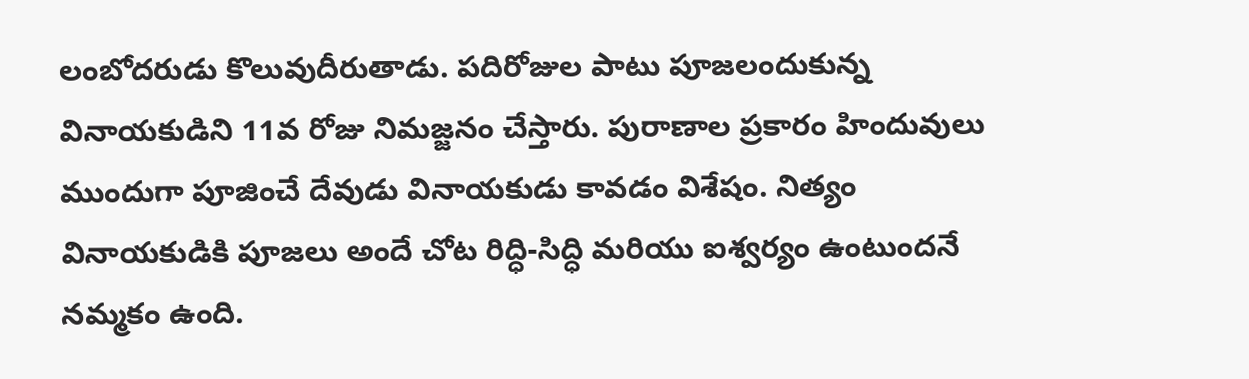లంబోదరుడు కొలువుదీరుతాడు. పదిరోజుల పాటు పూజలందుకున్న వినాయకుడిని 11వ రోజు నిమజ్జనం చేస్తారు. పురాణాల ప్రకారం హిందువులు ముందుగా పూజించే దేవుడు వినాయకుడు కావడం విశేషం. నిత్యం వినాయకుడికి పూజలు అందే చోట రిద్ధి-సిద్ధి మరియు ఐశ్వర్యం ఉంటుందనే నమ్మకం ఉంది.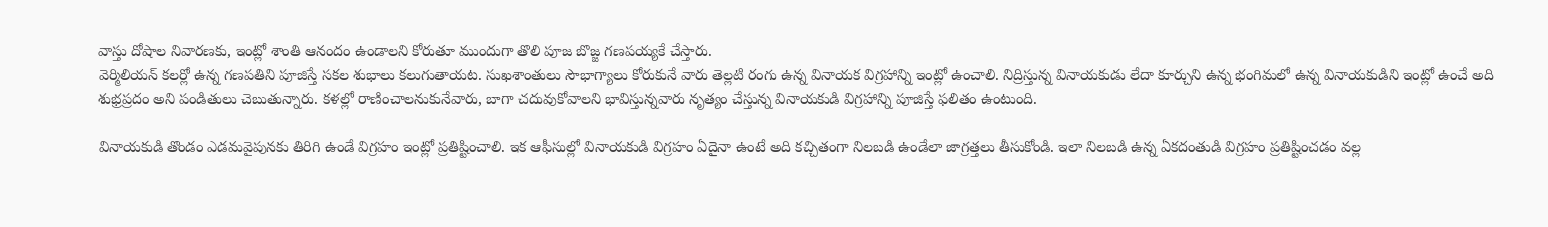వాస్తు దోషాల నివారణకు, ఇంట్లో శాంతి ఆనందం ఉండాలని కోరుతూ ముందుగా తొలి పూజ బొజ్జ గణపయ్యకే చేస్తారు.
వెర్మిలియన్ కలర్లో ఉన్న గణపతిని పూజిస్తే సకల శుభాలు కలుగుతాయట. సుఖశాంతులు సౌభాగ్యాలు కోరుకునే వారు తెల్లటి రంగు ఉన్న వినాయక విగ్రహాన్ని ఇంట్లో ఉంచాలి. నిద్రిస్తున్న వినాయకుడు లేదా కూర్చుని ఉన్న భంగిమలో ఉన్న వినాయకుడిని ఇంట్లో ఉంచే అది శుభ్రప్రదం అని పండితులు చెబుతున్నారు. కళల్లో రాణించాలనుకునేవారు, బాగా చదువుకోవాలని భావిస్తున్నవారు నృత్యం చేస్తున్న వినాయకుడి విగ్రహాన్ని పూజిస్తే ఫలితం ఉంటుంది.

వినాయకుడి తొండం ఎడమవైపునకు తిరిగి ఉండే విగ్రహం ఇంట్లో ప్రతిష్టించాలి. ఇక ఆఫీసుల్లో వినాయకుడి విగ్రహం ఏదైనా ఉంటే అది కచ్చితంగా నిలబడి ఉండేలా జాగ్రత్తలు తీసుకోండి. ఇలా నిలబడి ఉన్న ఏకదంతుడి విగ్రహం ప్రతిష్టించడం వల్ల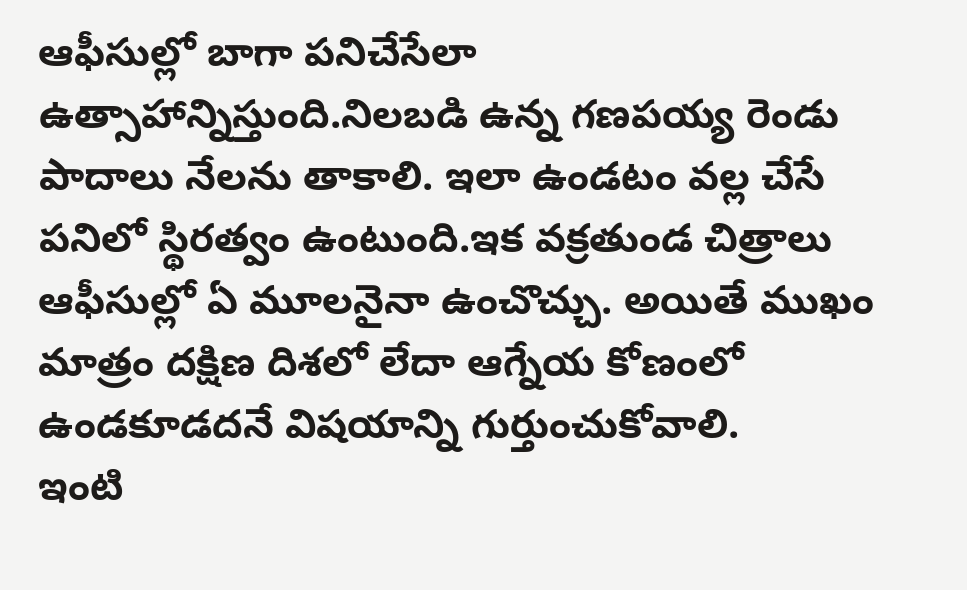ఆఫీసుల్లో బాగా పనిచేసేలా ఉత్సాహాన్నిస్తుంది.నిలబడి ఉన్న గణపయ్య రెండు పాదాలు నేలను తాకాలి. ఇలా ఉండటం వల్ల చేసే పనిలో స్థిరత్వం ఉంటుంది.ఇక వక్రతుండ చిత్రాలు ఆఫీసుల్లో ఏ మూలనైనా ఉంచొచ్చు. అయితే ముఖం మాత్రం దక్షిణ దిశలో లేదా ఆగ్నేయ కోణంలో ఉండకూడదనే విషయాన్ని గుర్తుంచుకోవాలి.
ఇంటి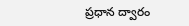ప్రధాన ద్వారం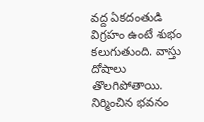వద్ద ఏకదంతుడి విగ్రహం ఉంటే శుభం కలుగుతుంది. వాస్తు దోషాలు తొలగిపోతాయి. నిర్మించిన భవనం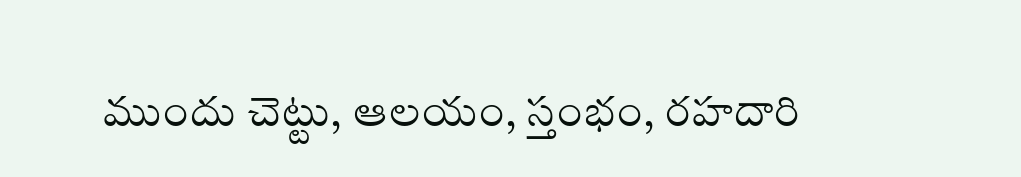ముందు చెట్టు, ఆలయం, స్తంభం, రహదారి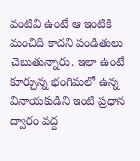వంటివి ఉంటే ఆ ఇంటికి మంచిది కాదని పండితులు చెబుతున్నారు. ఇలా ఉంటే కూర్చున్న భంగిమలో ఉన్న వినాయకుడిని ఇంటి ప్రధాన ద్వారం వద్ద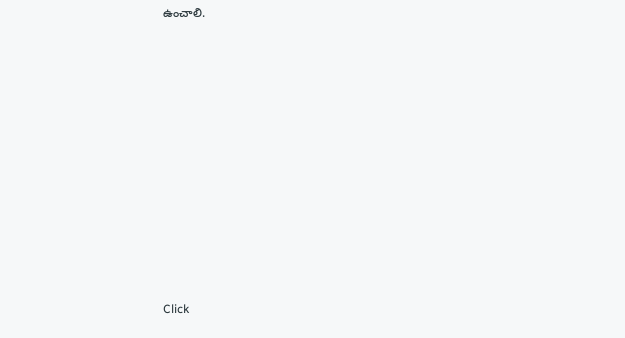ఉంచాలి.












Click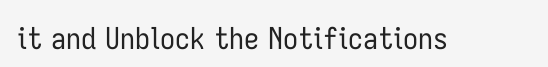it and Unblock the Notifications